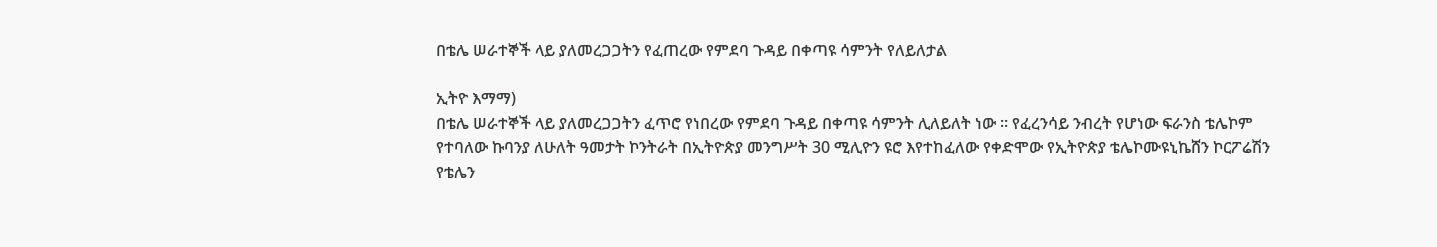በቴሌ ሠራተኞች ላይ ያለመረጋጋትን የፈጠረው የምደባ ጉዳይ በቀጣዩ ሳምንት የለይለታል

ኢትዮ እማማ)
በቴሌ ሠራተኞች ላይ ያለመረጋጋትን ፈጥሮ የነበረው የምደባ ጉዳይ በቀጣዩ ሳምንት ሊለይለት ነው ። የፈረንሳይ ንብረት የሆነው ፍራንስ ቴሌኮም የተባለው ኩባንያ ለሁለት ዓመታት ኮንትራት በኢትዮጵያ መንግሥት 30 ሚሊዮን ዩሮ እየተከፈለው የቀድሞው የኢትዮጵያ ቴሌኮሙዩኒኬሸን ኮርፖሬሽን የቴሌን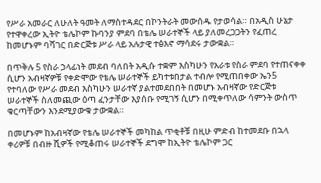የሥራ አመራር ለሁለት ዓመት ለማስተዳደር በኮንትራት መውሰዱ የታወሳል። በአዲስ ሁኔታ የተዋቀረው ኢትዮ ቴሌኮም ኩባንያ ምደባ በቴሌ ሠራተኞች ላይ ያለመረጋጋትን የፈጠረ ከመሆኑም ባሻገር በድርጅቱ ሥራ ላይ አሉታዊ ተፅእኖ ማሳደሩ ታውቋል።

በጥቅሉ 5 የስራ ኃላፊነት መደብ ባለበት አዲሱ ተቋም እስካሁን የአራቱ የስራ ምደባ የተጠናቀቀ ሲሆን አብዛኛዎቹ የቀድሞው የቴሌ ሠራተኞች ይካተቱበታል ተብሎ የሚጠበቀው ኤን5 የተባለው የሥራ መደብ እስካሁን ሠራተኛ ያልተመደበበት በመሆኑ አብዛኛው የድርጅቱ ሠራተኞች ስለመጪው ዕጣ ፈንታቸው እያሰቡ የሚገኝ ሲሆን በሚቀጥለው ሳምንት ውስጥ ቁርጣቸውን እንደሚያውቁ ታውቋል።

በመሆኑም ከአብዛኛው የቴሌ ሠራተኞች መካከል ጥቂቶቹ በዚሁ ምድብ ከተመደቡ በኋላ ቀሪዎቹ በብዙ ሺዎች የሚቆጠሩ ሠራተኞች ደግሞ ከኢትዮ ቴሌኮም ጋር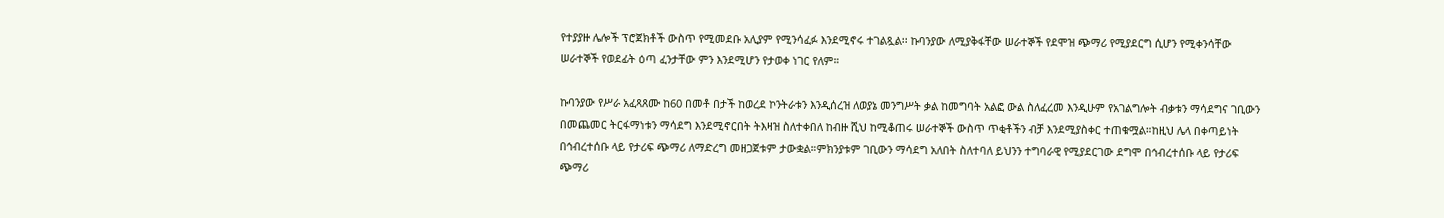የተያያዙ ሌሎች ፕሮጀክቶች ውስጥ የሚመደቡ አሊያም የሚንሳፈፉ እንደሚኖሩ ተገልጿል፡፡ ኩባንያው ለሚያቅፋቸው ሠራተኞች የደሞዝ ጭማሪ የሚያደርግ ሲሆን የሚቀንሳቸው ሠራተኞች የወደፊት ዕጣ ፈንታቸው ምን እንደሚሆን የታወቀ ነገር የለም።

ኩባንያው የሥራ አፈጻጸሙ ከ60 በመቶ በታች ከወረደ ኮንትራቱን እንዲሰረዝ ለወያኔ መንግሥት ቃል ከመግባት አልፎ ውል ስለፈረመ እንዲሁም የአገልግሎት ብቃቱን ማሳደግና ገቢውን በመጨመር ትርፋማነቱን ማሳደግ እንደሚኖርበት ትእዛዝ ስለተቀበለ ከብዙ ሺህ ከሚቆጠሩ ሠራተኞች ውስጥ ጥቂቶችን ብቻ እንደሚያስቀር ተጠቁሟል።ከዚህ ሌላ በቀጣይነት በኅብረተሰቡ ላይ የታሪፍ ጭማሪ ለማድረግ መዘጋጀቱም ታውቋል።ምክንያቱም ገቢውን ማሳደግ አለበት ስለተባለ ይህንን ተግባራዊ የሚያደርገው ደግሞ በኅብረተሰቡ ላይ የታሪፍ ጭማሪ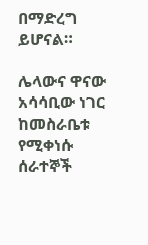በማድረግ ይሆናል።

ሌላውና ዋናው አሳሳቢው ነገር ከመስራቤቱ የሚቀነሱ ሰራተኞች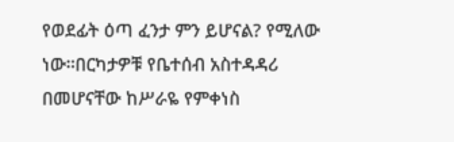የወደፊት ዕጣ ፈንታ ምን ይሆናል? የሚለው ነው።በርካታዎቹ የቤተሰብ አስተዳዳሪ በመሆናቸው ከሥራዬ የምቀነስ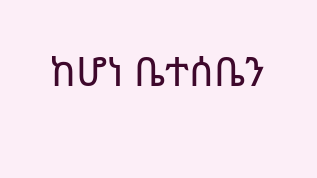ከሆነ ቤተሰቤን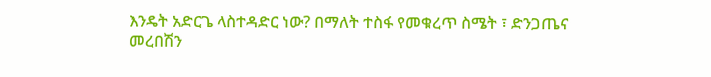እንዴት አድርጌ ላስተዳድር ነው? በማለት ተስፋ የመቁረጥ ስሜት ፣ ድንጋጤና መረበሽን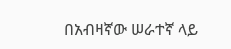በአብዛኛው ሠራተኛ ላይ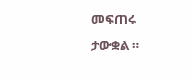መፍጠሩ ታውቋል ።